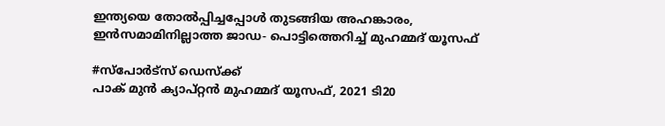ഇന്ത്യയെ തോൽപ്പിച്ചപ്പോൾ തുടങ്ങിയ അഹങ്കാരം, ഇൻസമാമിനില്ലാത്ത ജാഡ- പൊട്ടിത്തെറിച്ച് മുഹമ്മദ് യൂസഫ്

#സ്പോർട്സ് ഡെസ്ക്ക്
പാക് മുൻ ക്യാപ്റ്റൻ മുഹമ്മദ് യൂസഫ്, 2021 ടി20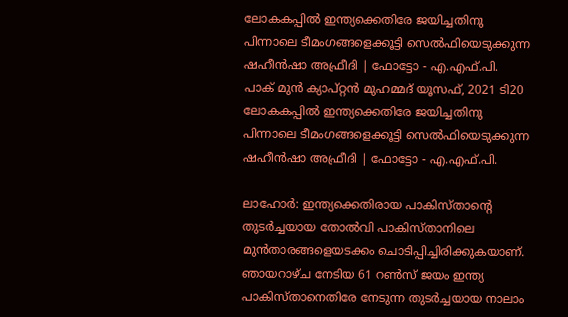ലോകകപ്പിൽ ഇന്ത്യക്കെതിരേ ജയിച്ചതിനു പിന്നാലെ ടീമംഗങ്ങളെക്കൂട്ടി സെൽഫിയെടുക്കുന്ന ഷഹീൻഷാ അഫ്രീദി | ഫോട്ടോ - എ.എഫ്.പി.
പാക് മുൻ ക്യാപ്റ്റൻ മുഹമ്മദ് യൂസഫ്, 2021 ടി20 ലോകകപ്പിൽ ഇന്ത്യക്കെതിരേ ജയിച്ചതിനു പിന്നാലെ ടീമംഗങ്ങളെക്കൂട്ടി സെൽഫിയെടുക്കുന്ന ഷഹീൻഷാ അഫ്രീദി | ഫോട്ടോ - എ.എഫ്.പി.

ലാഹോർ: ഇന്ത്യക്കെതിരായ പാകിസ്താന്റെ തുടർച്ചയായ തോൽവി പാകിസ്താനിലെ മുൻതാരങ്ങളെയടക്കം ചൊടിപ്പിച്ചിരിക്കുകയാണ്. ഞായറാഴ്ച നേടിയ 61 റൺസ് ജയം ഇന്ത്യ പാകിസ്താനെതിരേ നേടുന്ന തുടർച്ചയായ നാലാം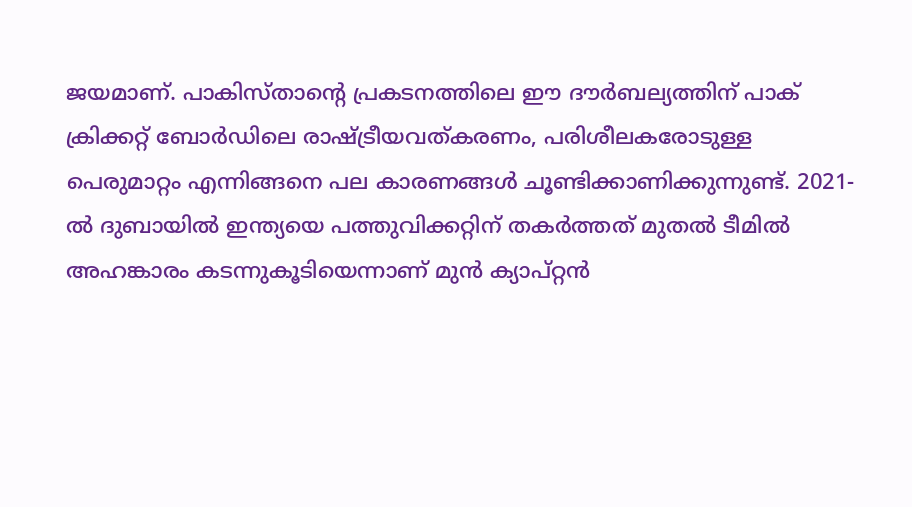ജയമാണ്. പാകിസ്താന്റെ പ്രകടനത്തിലെ ഈ ദൗർബല്യത്തിന് പാക് ക്രിക്കറ്റ് ബോർഡിലെ രാഷ്ട്രീയവത്കരണം, പരിശീലകരോടുള്ള പെരുമാറ്റം എന്നിങ്ങനെ പല കാരണങ്ങൾ ചൂണ്ടിക്കാണിക്കുന്നുണ്ട്. 2021-ൽ ദുബായിൽ ഇന്ത്യയെ പത്തുവിക്കറ്റിന് തകർത്തത് മുതൽ ടീമിൽ അഹങ്കാരം കടന്നുകൂടിയെന്നാണ് മുൻ ക്യാപ്റ്റൻ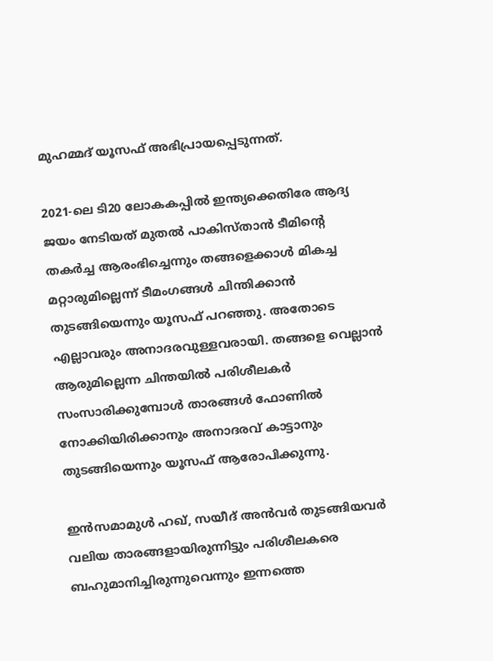മുഹമ്മദ് യൂസഫ് അഭിപ്രായപ്പെടുന്നത്.

2021-ലെ ടി20 ലോകകപ്പിൽ ഇന്ത്യക്കെതിരേ ആദ്യ ജയം നേടിയത് മുതൽ പാകിസ്താൻ ടീമിന്റെ തകർച്ച ആരംഭിച്ചെന്നും തങ്ങളെക്കാൾ മികച്ച മറ്റാരുമില്ലെന്ന് ടീമംഗങ്ങൾ ചിന്തിക്കാൻ തുടങ്ങിയെന്നും യൂസഫ് പറഞ്ഞു. അതോടെ എല്ലാവരും അനാദരവുള്ളവരായി. തങ്ങളെ വെല്ലാൻ ആരുമില്ലെന്ന ചിന്തയിൽ പരിശീലകർ സംസാരിക്കുമ്പോൾ താരങ്ങൾ ഫോണിൽ നോക്കിയിരിക്കാനും അനാദരവ് കാട്ടാനും തുടങ്ങിയെന്നും യൂസഫ് ആരോപിക്കുന്നു.

ഇൻസമാമുൾ ഹഖ്, സയീദ് അൻവർ തുടങ്ങിയവർ വലിയ താരങ്ങളായിരുന്നിട്ടും പരിശീലകരെ ബഹുമാനിച്ചിരുന്നുവെന്നും ഇന്നത്തെ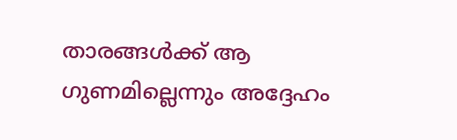താരങ്ങൾക്ക് ആ ഗുണമില്ലെന്നും അദ്ദേഹം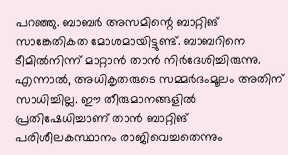പറഞ്ഞു. ബാബർ അസമിന്റെ ബാറ്റിങ് സാങ്കേതികത മോശമായിട്ടുണ്ട്. ബാബറിനെ ടീമിൽനിന്ന് മാറ്റാൻ താൻ നിർദേശിച്ചിരുന്നു. എന്നാൽ, അധികൃതരുടെ സമ്മർദംമൂലം അതിന് സാധിച്ചില്ല. ഈ തീരുമാനങ്ങളിൽ പ്രതിഷേധിച്ചാണ് താൻ ബാറ്റിങ് പരിശീലകസ്ഥാനം രാജിവെച്ചതെന്നും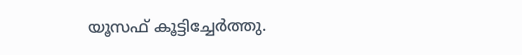യൂസഫ് കൂട്ടിച്ചേർത്തു.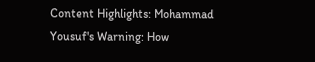Content Highlights: Mohammad Yousuf's Warning: How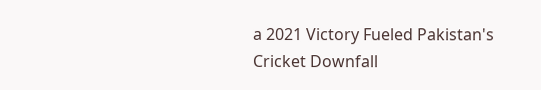a 2021 Victory Fueled Pakistan's Cricket Downfall